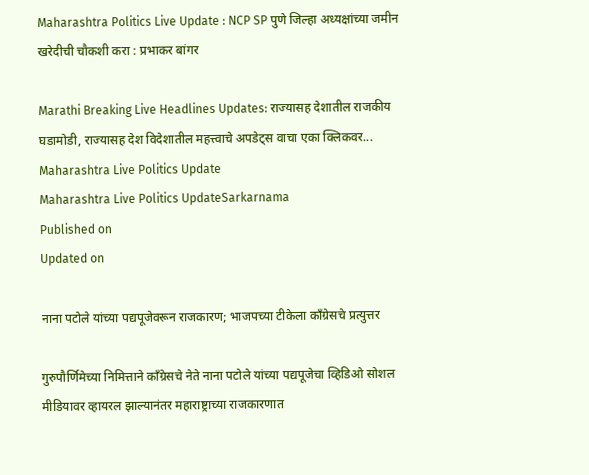Maharashtra Politics Live Update : NCP SP पुणे जिल्हा अध्यक्षांच्या जमीन खरेदीची चौकशी करा : प्रभाकर बांगर

Marathi Breaking Live Headlines Updates: राज्यासह देशातील राजकीय घडामोडी, राज्यासह देश विदेशातील महत्त्वाचे अपडेट्स वाचा एका क्लिकवर...
Maharashtra Live Politics Update
Maharashtra Live Politics UpdateSarkarnama
Published on
Updated on

नाना पटोले यांच्या पद्यपूजेवरून राजकारण; भाजपच्या टीकेला काँग्रेसचे प्रत्युत्तर

गुरुपौर्णिमेच्या निमित्ताने काँग्रेसचे नेते नाना पटोले यांच्या पद्यपूजेचा व्हिडिओ सोशल मीडियावर व्हायरल झाल्यानंतर महाराष्ट्राच्या राजकारणात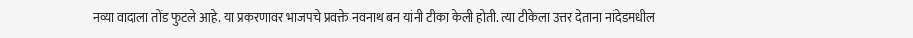नव्या वादाला तोंड फुटले आहे. या प्रकरणावर भाजपचे प्रवक्ते नवनाथ बन यांनी टीका केली होती. त्या टीकेला उत्तर देताना नांदेडमधील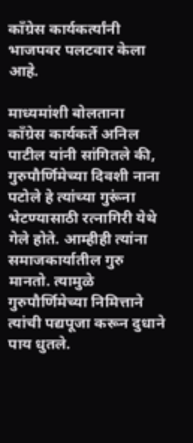काँग्रेस कार्यकर्त्यांनी भाजपवर पलटवार केला आहे.

माध्यमांशी बोलताना काँग्रेस कार्यकर्ते अनिल पाटील यांनी सांगितले की, गुरुपौर्णिमेच्या दिवशी नाना पटोले हे त्यांच्या गुरूंना भेटण्यासाठी रत्नागिरी येथे गेले होते. आम्हीही त्यांना समाजकार्यातील गुरु मानतो. त्यामुळे गुरुपौर्णिमेच्या निमित्ताने त्यांची पद्यपूजा करून दुधाने पाय धुतले.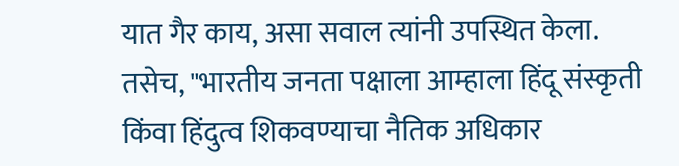यात गैर काय, असा सवाल त्यांनी उपस्थित केला. तसेच, "भारतीय जनता पक्षाला आम्हाला हिंदू संस्कृती किंवा हिंदुत्व शिकवण्याचा नैतिक अधिकार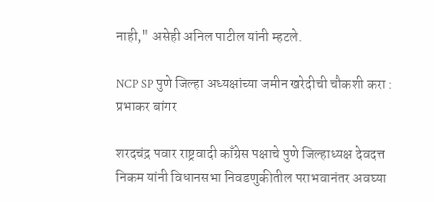नाही," असेही अनिल पाटील यांनी म्हटले.

NCP SP पुणे जिल्हा अध्यक्षांच्या जमीन खरेदीची चौकशी करा : प्रभाकर बांगर

शरदचंद्र पवार राष्ट्रवादी काँग्रेस पक्षाचे पुणे जिल्हाध्यक्ष देवदत्त निकम यांनी विधानसभा निवडणुकीतील पराभवानंतर अवघ्या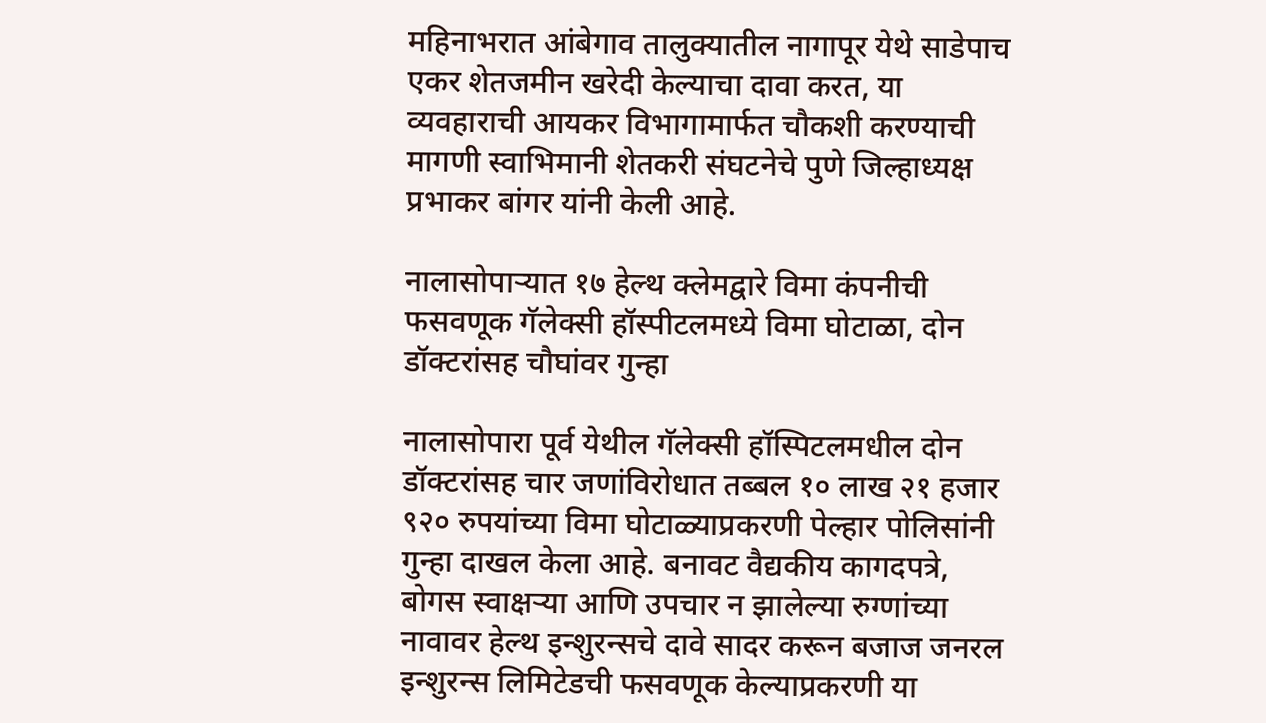महिनाभरात आंबेगाव तालुक्यातील नागापूर येथे साडेपाच एकर शेतजमीन खरेदी केल्याचा दावा करत, या व्यवहाराची आयकर विभागामार्फत चौकशी करण्याची मागणी स्वाभिमानी शेतकरी संघटनेचे पुणे जिल्हाध्यक्ष प्रभाकर बांगर यांनी केली आहे.

नालासोपाऱ्यात १७ हेल्थ क्लेमद्वारे विमा कंपनीची फसवणूक गॅलेक्सी हॉस्पीटलमध्ये विमा घोटाळा, दोन डॉक्टरांसह चौघांवर गुन्हा

नालासोपारा पूर्व येथील गॅलेक्सी हॉस्पिटलमधील दोन डॉक्टरांसह चार जणांविरोधात तब्बल १० लाख २१ हजार ९२० रुपयांच्या विमा घोटाळ्याप्रकरणी पेल्हार पोलिसांनी गुन्हा दाखल केला आहे. बनावट वैद्यकीय कागदपत्रे, बोगस स्वाक्षऱ्या आणि उपचार न झालेल्या रुग्णांच्या नावावर हेल्थ इन्शुरन्सचे दावे सादर करून बजाज जनरल इन्शुरन्स लिमिटेडची फसवणूक केल्याप्रकरणी या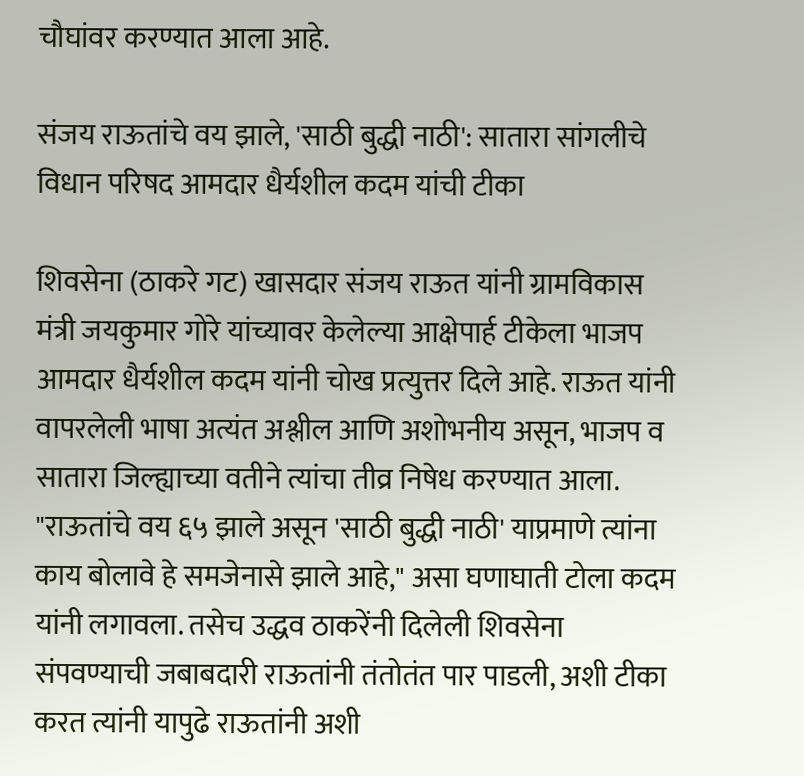चौघांवर करण्यात आला आहे.

संजय राऊतांचे वय झाले, 'साठी बुद्धी नाठी': सातारा सांगलीचे विधान परिषद आमदार धैर्यशील कदम यांची टीका

शिवसेना (ठाकरे गट) खासदार संजय राऊत यांनी ग्रामविकास मंत्री जयकुमार गोरे यांच्यावर केलेल्या आक्षेपार्ह टीकेला भाजप आमदार धैर्यशील कदम यांनी चोख प्रत्युत्तर दिले आहे. राऊत यांनी वापरलेली भाषा अत्यंत अश्लील आणि अशोभनीय असून, भाजप व सातारा जिल्ह्याच्या वतीने त्यांचा तीव्र निषेध करण्यात आला. "राऊतांचे वय ६५ झाले असून 'साठी बुद्धी नाठी' याप्रमाणे त्यांना काय बोलावे हे समजेनासे झाले आहे," असा घणाघाती टोला कदम यांनी लगावला. तसेच उद्धव ठाकरेंनी दिलेली शिवसेना संपवण्याची जबाबदारी राऊतांनी तंतोतंत पार पाडली, अशी टीका करत त्यांनी यापुढे राऊतांनी अशी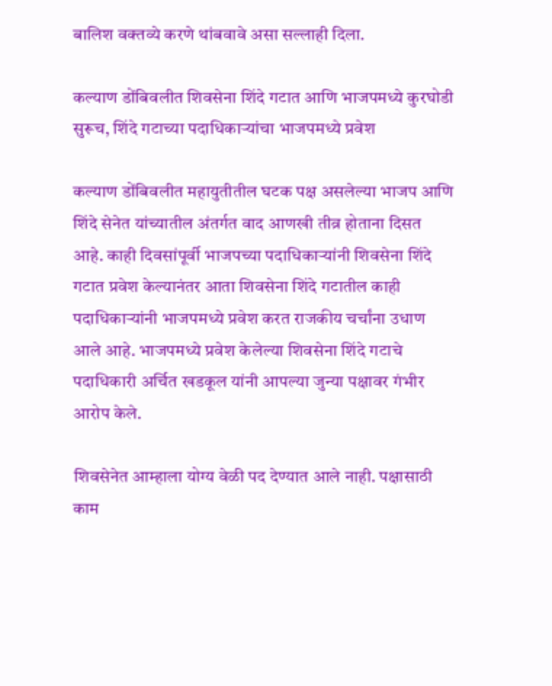बालिश वक्तव्ये करणे थांबवावे असा सल्लाही दिला.

कल्याण डोंबिवलीत शिवसेना शिंदे गटात आणि भाजपमध्ये कुरघोडी सुरूच, शिंदे गटाच्या पदाधिकाऱ्यांचा भाजपमध्ये प्रवेश

कल्याण डोंबिवलीत महायुतीतील घटक पक्ष असलेल्या भाजप आणि शिंदे सेनेत यांच्यातील अंतर्गत वाद आणखी तीव्र होताना दिसत आहे. काही दिवसांपूर्वी भाजपच्या पदाधिकाऱ्यांनी शिवसेना शिंदे गटात प्रवेश केल्यानंतर आता शिवसेना शिंदे गटातील काही पदाधिकाऱ्यांनी भाजपमध्ये प्रवेश करत राजकीय चर्चांना उधाण आले आहे. भाजपमध्ये प्रवेश केलेल्या शिवसेना शिंदे गटाचे पदाधिकारी अर्चित खडकूल यांनी आपल्या जुन्या पक्षावर गंभीर आरोप केले.

शिवसेनेत आम्हाला योग्य वेळी पद देण्यात आले नाही. पक्षासाठी काम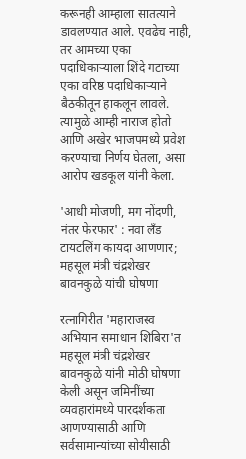करूनही आम्हाला सातत्याने डावलण्यात आले. एवढेच नाही, तर आमच्या एका पदाधिकाऱ्याला शिंदे गटाच्या एका वरिष्ठ पदाधिकाऱ्याने बैठकीतून हाकलून लावले. त्यामुळे आम्ही नाराज होतो आणि अखेर भाजपमध्ये प्रवेश करण्याचा निर्णय घेतला, असा आरोप खडकूल यांनी केला.

'आधी मोजणी, मग नोंदणी, नंतर फेरफार' : नवा लँड टायटलिंग कायदा आणणार; महसूल मंत्री चंद्रशेखर बावनकुळे यांची घोषणा

रत्नागिरीत 'महाराजस्व अभियान समाधान शिबिरा'त महसूल मंत्री चंद्रशेखर बावनकुळे यांनी मोठी घोषणा केली असून जमिनींच्या व्यवहारांमध्ये पारदर्शकता आणण्यासाठी आणि सर्वसामान्यांच्या सोयीसाठी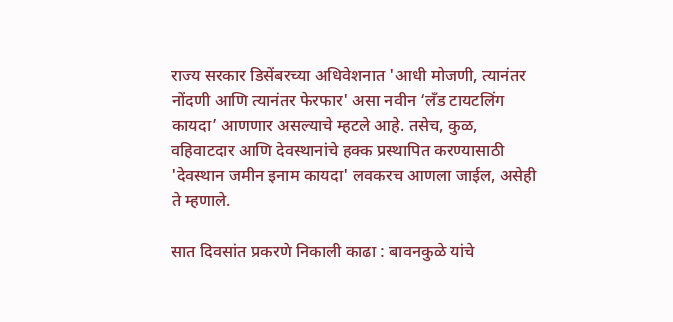राज्य सरकार डिसेंबरच्या अधिवेशनात 'आधी मोजणी, त्यानंतर नोंदणी आणि त्यानंतर फेरफार' असा नवीन ‘लँड टायटलिंग कायदा’ आणणार असल्याचे म्हटले आहे. तसेच, कुळ, वहिवाटदार आणि देवस्थानांचे हक्क प्रस्थापित करण्यासाठी 'देवस्थान जमीन इनाम कायदा' लवकरच आणला जाईल, असेही ते म्हणाले.

सात दिवसांत प्रकरणे निकाली काढा : बावनकुळे यांचे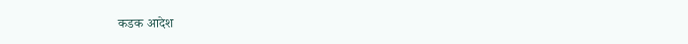कडक आदेश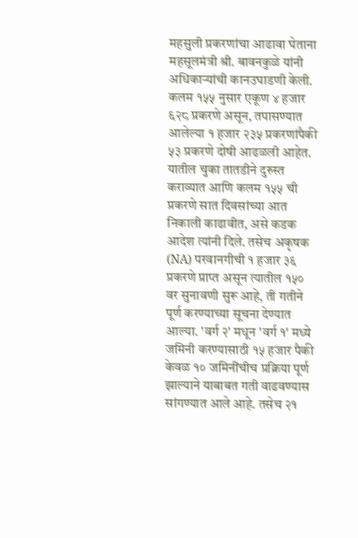महसुली प्रकरणांचा आढावा घेताना महसूलमंत्री श्री. बावनकुळे यांनी अधिकाऱ्यांची कानउघाडणी केली. कलम १५५ नुसार एकूण ४ हजार ६२८ प्रकरणे असून, तपासण्यात आलेल्या १ हजार २३५ प्रकरणांपैकी ५३ प्रकरणे दोषी आढळली आहेत. यातील चुका तातडीने दुरुस्त कराव्यात आणि कलम १५५ ची प्रकरणे सात दिवसांच्या आत निकाली काढावीत, असे कडक आदेश त्यांनी दिले. तसेच अकृषक (NA) परवानगीची १ हजार ३६ प्रकरणे प्राप्त असून त्यातील १५० वर सुनावणी सुरू आहे, ती गतीने पूर्ण करण्याच्या सूचना देण्यात आल्या. 'वर्ग २' मधून 'वर्ग १' मध्ये जमिनी करण्यासाठी १५ हजार पैकी केवळ १० जमिनींचीच प्रक्रिया पूर्ण झाल्याने याबाबत गती वाढवण्यास सांगण्यात आले आहे. तसेच २१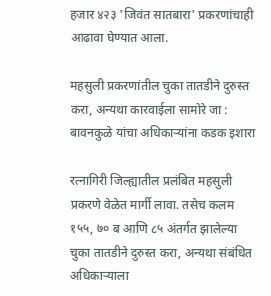हजार ४२३ 'जिवंत सातबारा' प्रकरणांचाही आढावा घेण्यात आला.

महसुली प्रकरणांतील चुका तातडीने दुरुस्त करा, अन्यथा कारवाईला सामोरे जा : बावनकुळे यांचा अधिकाऱ्यांना कडक इशारा

रत्नागिरी जिल्ह्यातील प्रलंबित महसुली प्रकरणे वेळेत मार्गी लावा. तसेच कलम १५५, ७० ब आणि ८५ अंतर्गत झालेल्या चुका तातडीने दुरुस्त करा, अन्यथा संबंधित अधिकाऱ्याला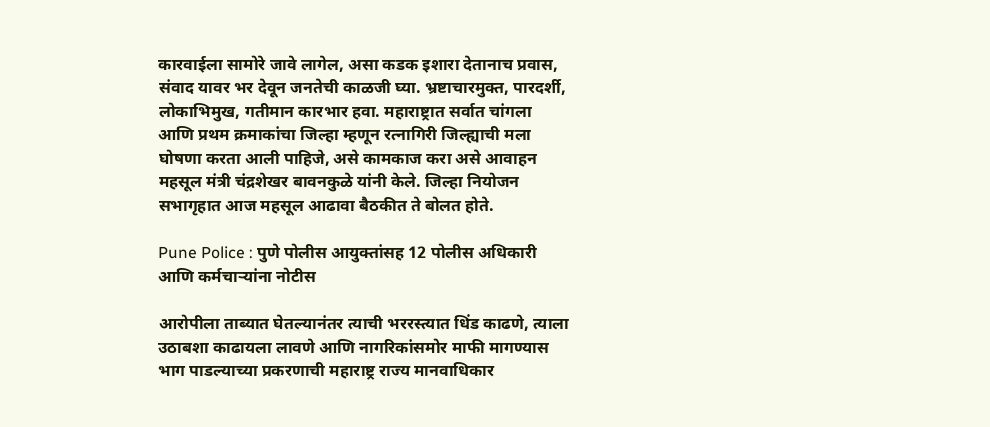कारवाईला सामोरे जावे लागेल, असा कडक इशारा देतानाच प्रवास, संवाद यावर भर देवून जनतेची काळजी घ्या. भ्रष्टाचारमुक्त, पारदर्शी, लोकाभिमुख, गतीमान कारभार हवा. महाराष्ट्रात सर्वात चांगला आणि प्रथम क्रमाकांचा जिल्हा म्हणून रत्नागिरी जिल्ह्याची मला घोषणा करता आली पाहिजे, असे कामकाज करा असे आवाहन महसूल मंत्री चंद्रशेखर बावनकुळे यांनी केले. जिल्हा नियोजन सभागृहात आज महसूल आढावा बैठकीत ते बोलत होते.

Pune Police : पुणे पोलीस आयुक्तांसह 12 पोलीस अधिकारी आणि कर्मचाऱ्यांना नोटीस

आरोपीला ताब्यात घेतल्यानंतर त्याची भररस्त्यात धिंड काढणे, त्याला उठाबशा काढायला लावणे आणि नागरिकांसमोर माफी मागण्यास भाग पाडल्याच्या प्रकरणाची महाराष्ट्र राज्य मानवाधिकार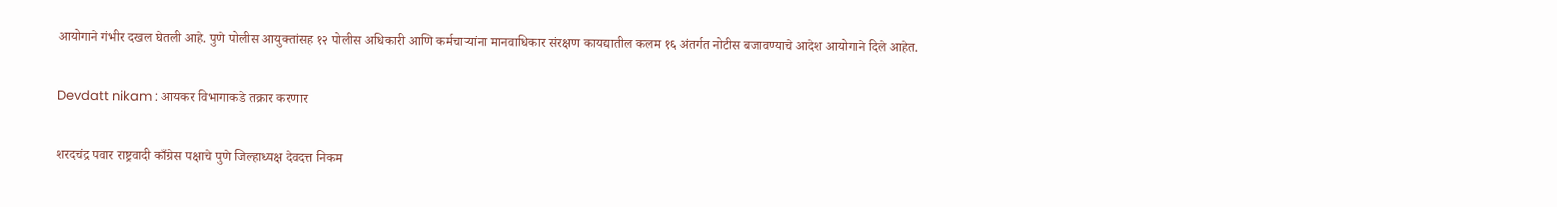आयोगाने गंभीर दखल घेतली आहे. पुणे पोलीस आयुक्तांसह १२ पोलीस अधिकारी आणि कर्मचाऱ्यांना मानवाधिकार संरक्षण कायद्यातील कलम १६ अंतर्गत नोटीस बजावण्याचे आदेश आयोगाने दिले आहेत.

Devdatt nikam : आयकर विभागाकडे तक्रार करणार

शरदचंद्र पवार राष्ट्रवादी काँग्रेस पक्षाचे पुणे जिल्हाध्यक्ष देवदत्त निकम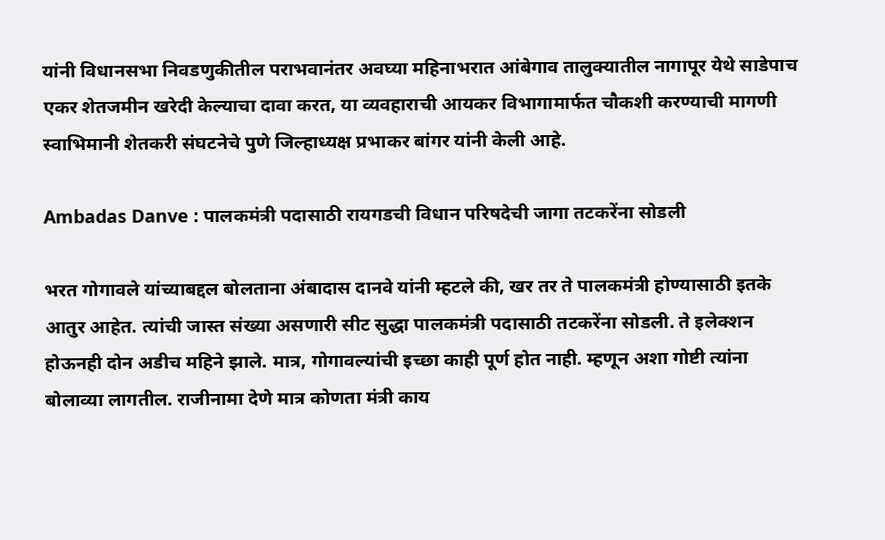यांनी विधानसभा निवडणुकीतील पराभवानंतर अवघ्या महिनाभरात आंबेगाव तालुक्यातील नागापूर येथे साडेपाच एकर शेतजमीन खरेदी केल्याचा दावा करत, या व्यवहाराची आयकर विभागामार्फत चौकशी करण्याची मागणी स्वाभिमानी शेतकरी संघटनेचे पुणे जिल्हाध्यक्ष प्रभाकर बांगर यांनी केली आहे.

Ambadas Danve : पालकमंत्री पदासाठी रायगडची विधान परिषदेची जागा तटकरेंना सोडली

भरत गोगावले यांच्याबद्दल बोलताना अंबादास दानवे यांनी म्हटले की, खर तर ते पालकमंत्री होण्यासाठी इतके आतुर आहेत. त्यांची जास्त संख्या असणारी सीट सुद्धा पालकमंत्री पदासाठी तटकरेंना सोडली. ते इलेक्शन होऊनही दोन अडीच महिने झाले. मात्र, गोगावल्यांची इच्छा काही पूर्ण होत नाही. म्हणून अशा गोष्टी त्यांना बोलाव्या लागतील. राजीनामा देणे मात्र कोणता मंत्री काय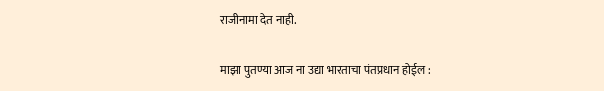राजीनामा देत नाही.

माझा पुतण्या आज ना उद्या भारताचा पंतप्रधान होईल :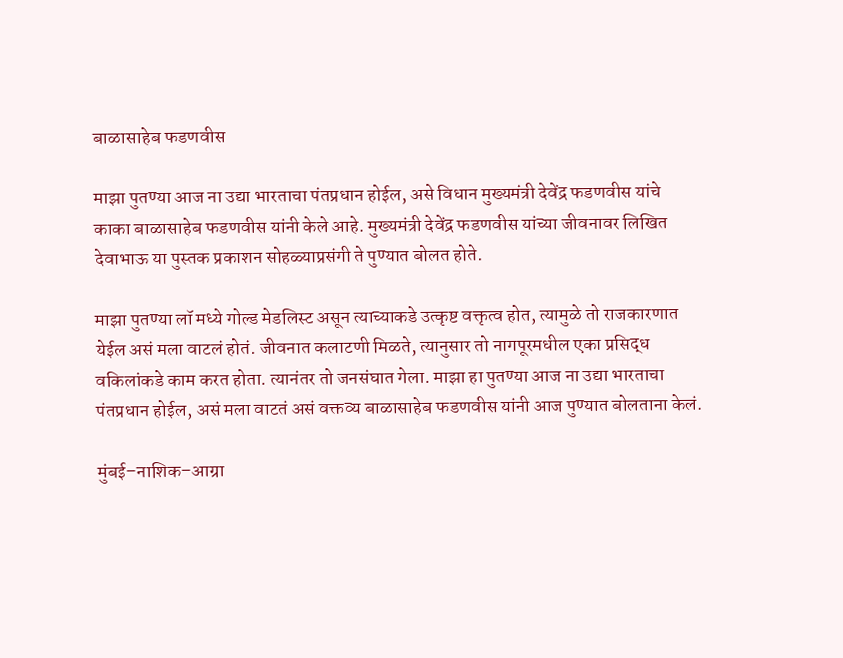बाळासाहेब फडणवीस

माझा पुतण्या आज ना उद्या भारताचा पंतप्रधान होईल, असे विधान मुख्यमंत्री देवेंद्र फडणवीस यांचे काका बाळासाहेब फडणवीस यांनी केले आहे. मुख्यमंत्री देवेंद्र फडणवीस यांच्या जीवनावर लिखित देवाभाऊ या पुस्तक प्रकाशन सोहळ्याप्रसंगी ते पुण्यात बोलत होते.

माझा पुतण्या लॉ मध्ये गोल्ड मेडलिस्ट असून त्याच्याकडे उत्कृष्ट वक्तृत्व होत, त्यामुळे तो राजकारणात येईल असं मला वाटलं होतं. जीवनात कलाटणी मिळते, त्यानुसार तो नागपूरमधील एका प्रसिद्ध वकिलांकडे काम करत होता. त्यानंतर तो जनसंघात गेला. माझा हा पुतण्या आज ना उद्या भारताचा पंतप्रधान होईल, असं मला वाटतं असं वक्तव्य बाळासाहेब फडणवीस यांनी आज पुण्यात बोलताना केलं.

मुंबई–नाशिक–आग्रा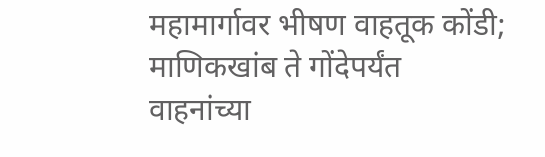महामार्गावर भीषण वाहतूक कोंडी; माणिकखांब ते गोंदेपर्यंत वाहनांच्या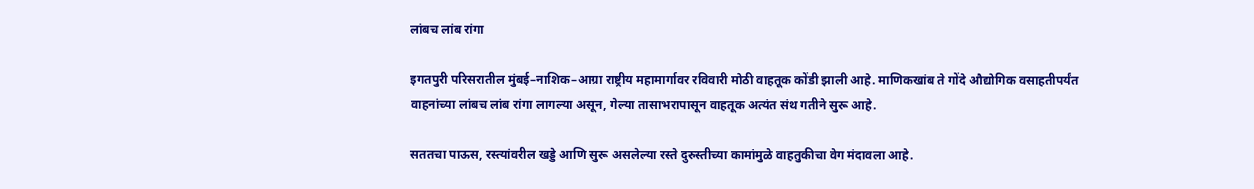लांबच लांब रांगा

इगतपुरी परिसरातील मुंबई–नाशिक–आग्रा राष्ट्रीय महामार्गावर रविवारी मोठी वाहतूक कोंडी झाली आहे. माणिकखांब ते गोंदे औद्योगिक वसाहतीपर्यंत वाहनांच्या लांबच लांब रांगा लागल्या असून, गेल्या तासाभरापासून वाहतूक अत्यंत संथ गतीने सुरू आहे.

सततचा पाऊस, रस्त्यांवरील खड्डे आणि सुरू असलेल्या रस्ते दुरुस्तीच्या कामांमुळे वाहतुकीचा वेग मंदावला आहे.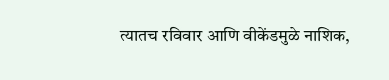त्यातच रविवार आणि वीकेंडमुळे नाशिक,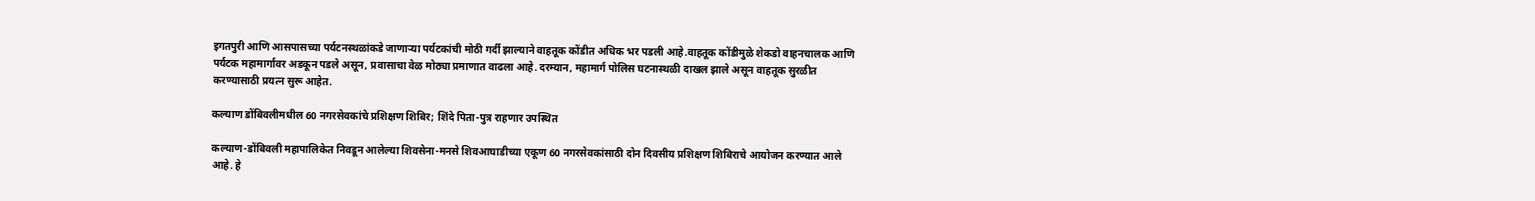इगतपुरी आणि आसपासच्या पर्यटनस्थळांकडे जाणाऱ्या पर्यटकांची मोठी गर्दी झाल्याने वाहतूक कोंडीत अधिक भर पडली आहे.वाहतूक कोंडीमुळे शेकडो वाहनचालक आणि पर्यटक महामार्गावर अडकून पडले असून, प्रवासाचा वेळ मोठ्या प्रमाणात वाढला आहे. दरम्यान, महामार्ग पोलिस घटनास्थळी दाखल झाले असून वाहतूक सुरळीत करण्यासाठी प्रयत्न सुरू आहेत.

कल्याण डोंबिवलीमधील 60 नगरसेवकांचे प्रशिक्षण शिबिर; शिंदे पिता-पुत्र राहणार उपस्थित

कल्याण-डोंबिवली महापालिकेत निवडून आलेल्या शिवसेना-मनसे शिवआघाडीच्या एकूण 60 नगरसेवकांसाठी दोन दिवसीय प्रशिक्षण शिबिराचे आयोजन करण्यात आले आहे. हे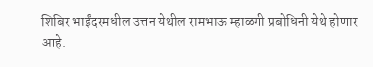शिबिर भाईंदरमधील उत्तन येथील रामभाऊ म्हाळगी प्रबोधिनी येथे होणार आहे.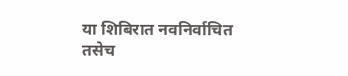या शिबिरात नवनिर्वाचित तसेच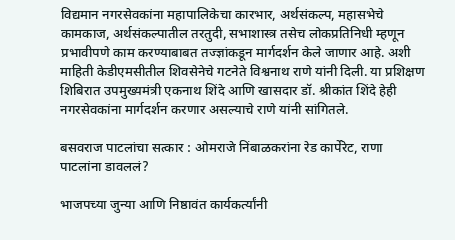विद्यमान नगरसेवकांना महापालिकेचा कारभार, अर्थसंकल्प, महासभेचे कामकाज, अर्थसंकल्पातील तरतुदी, सभाशास्त्र तसेच लोकप्रतिनिधी म्हणून प्रभावीपणे काम करण्याबाबत तज्ज्ञांकडून मार्गदर्शन केले जाणार आहे. अशी माहिती केडीएमसीतील शिवसेनेचे गटनेते विश्वनाथ राणे यांनी दिली. या प्रशिक्षण शिबिरात उपमुख्यमंत्री एकनाथ शिंदे आणि खासदार डॉ. श्रीकांत शिंदे हेही नगरसेवकांना मार्गदर्शन करणार असल्याचे राणे यांनी सांगितले.

बसवराज पाटलांचा सत्कार : ओमराजे निंबाळकरांना रेड कार्पेरेट, राणा पाटलांना डावललं?

भाजपच्या जुन्या आणि निष्ठावंत कार्यकर्त्यांनी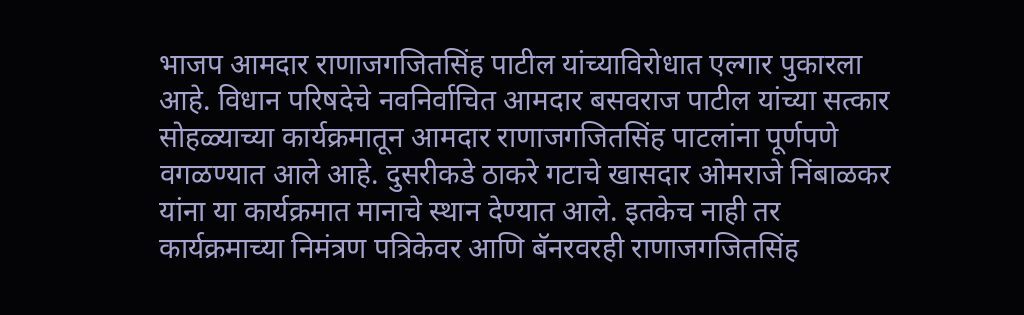भाजप आमदार राणाजगजितसिंह पाटील यांच्याविरोधात एल्गार पुकारला आहे. विधान परिषदेचे नवनिर्वाचित आमदार बसवराज पाटील यांच्या सत्कार सोहळ्याच्या कार्यक्रमातून आमदार राणाजगजितसिंह पाटलांना पूर्णपणे वगळण्यात आले आहे. दुसरीकडे ठाकरे गटाचे खासदार ओमराजे निंबाळकर यांना या कार्यक्रमात मानाचे स्थान देण्यात आले. इतकेच नाही तर कार्यक्रमाच्या निमंत्रण पत्रिकेवर आणि बॅनरवरही राणाजगजितसिंह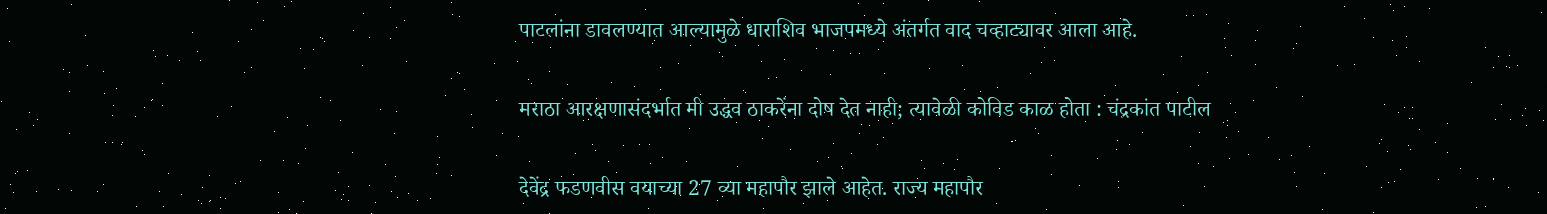पाटलांना डावलण्यात आल्यामुळे धाराशिव भाजपमध्ये अंतर्गत वाद चव्हाट्यावर आला आहे.

मराठा आरक्षणासंदर्भात मी उद्धव ठाकरेंना दोष देत नाही; त्यावेळी कोविड काळ होता : चंद्रकांत पाटील

देवेंद्र फडणवीस वयाच्या 27 व्या महापौर झाले आहेत. राज्य महापौर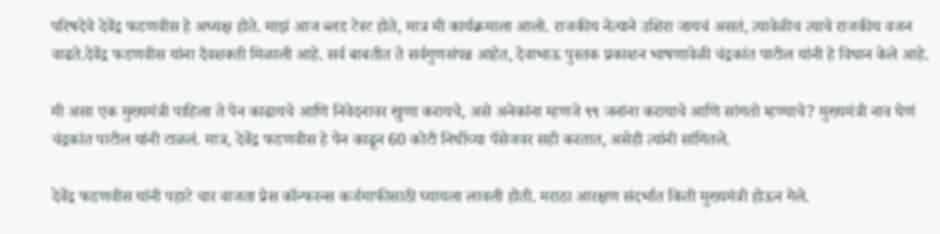परिषदेचे देवेंद्र फडणवीस हे अध्यक्ष होते. माझं आज ब्लड टेस्ट होते, मात्र मी कार्यक्रमाला आलो. राजकीय नेत्याने उशिरा जायचं असतं, त्यावेळीच त्याचे राजकीय वजन वाढते.देवेंद्र फडणवीस यांना दैवशक्ती मिळाली आहे. सर्व बाबतीत ते सर्वगुणसंपन्न आहेत, देवाभाऊ पुस्तक प्रकाशन भाषणावेळी चंद्रकांत पाटील यांनी हे विधान केले आहे.

मी असा एक मुख्यमंत्री पाहिला ते पेन काढायचे आणि निवेदनावर खुणा करायचे, असे अनेकांना म्हणजे ९९ जनांना करायाचे आणि सांगतो म्हण्याचे? मुख्यमंत्री नाव घेणं चंद्रकांत पाटील यांनी टाळलं. मात्र, देवेंद्र फडणवीस हे पेन काढून 60 कोटी निधींच्या पॅसेजवर सही करतात, असेही त्यांनी सांगितले.

देवेंद्र फडणवीस यांनी पहाटे चार वाजता प्रेस कॉन्फरन्स कर्जमाफीसाठी घ्यायला लावली होती. मराठा आरक्षण संदर्भात किती मुख्यमंत्री होऊन गेले.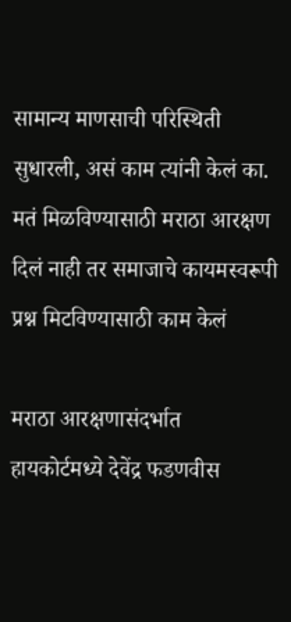सामान्य माणसाची परिस्थिती सुधारली, असं काम त्यांनी केलं का. मतं मिळविण्यासाठी मराठा आरक्षण दिलं नाही तर समाजाचे कायमस्वरूपी प्रश्न मिटविण्यासाठी काम केलं

मराठा आरक्षणासंदर्भात हायकोर्टमध्ये देवेंद्र फडणवीस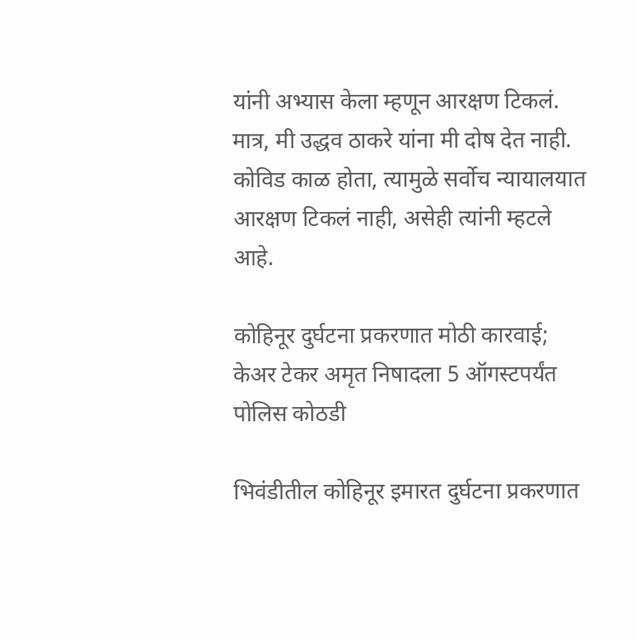यांनी अभ्यास केला म्हणून आरक्षण टिकलं. मात्र, मी उद्धव ठाकरे यांना मी दोष देत नाही. कोविड काळ होता, त्यामुळे सर्वोच न्यायालयात आरक्षण टिकलं नाही, असेही त्यांनी म्हटले आहे.

कोहिनूर दुर्घटना प्रकरणात मोठी कारवाई; केअर टेकर अमृत निषादला 5 ऑगस्टपर्यंत पोलिस कोठडी

भिवंडीतील कोहिनूर इमारत दुर्घटना प्रकरणात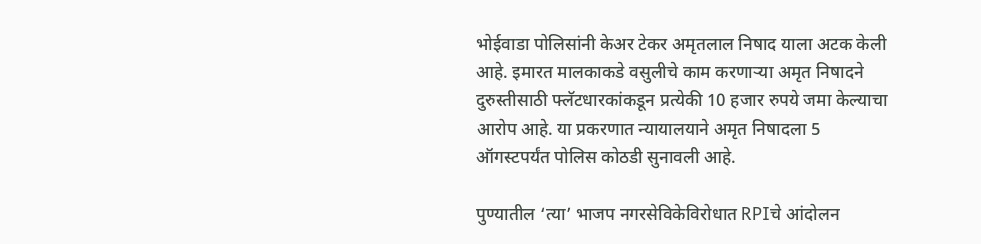भोईवाडा पोलिसांनी केअर टेकर अमृतलाल निषाद याला अटक केली आहे. इमारत मालकाकडे वसुलीचे काम करणाऱ्या अमृत निषादने दुरुस्तीसाठी फ्लॅटधारकांकडून प्रत्येकी 10 हजार रुपये जमा केल्याचा आरोप आहे. या प्रकरणात न्यायालयाने अमृत निषादला 5 ऑगस्टपर्यंत पोलिस कोठडी सुनावली आहे.

पुण्यातील ‘त्या’ भाजप नगरसेविकेविरोधात RPIचे आंदोलन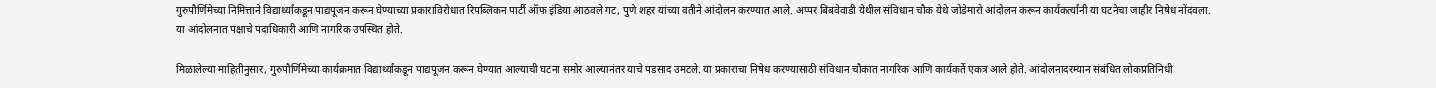गुरुपौर्णिमेच्या निमित्ताने विद्यार्थ्यांकडून पाद्यपूजन करून घेण्याच्या प्रकाराविरोधात रिपब्लिकन पार्टी ऑफ इंडिया आठवले गट, पुणे शहर यांच्या वतीने आंदोलन करण्यात आले. अप्पर बिबवेवाडी येथील संविधान चौक येथे जोडेमारो आंदोलन करून कार्यकर्त्यांनी या घटनेचा जाहीर निषेध नोंदवला. या आंदोलनात पक्षाचे पदाधिकारी आणि नागरिक उपस्थित होते.

मिळालेल्या माहितीनुसार, गुरुपौर्णिमेच्या कार्यक्रमात विद्यार्थ्यांकडून पाद्यपूजन करून घेण्यात आल्याची घटना समोर आल्यानंतर याचे पडसाद उमटले. या प्रकाराचा निषेध करण्यासाठी संविधान चौकात नागरिक आणि कार्यकर्ते एकत्र आले होते. आंदोलनादरम्यान संबंधित लोकप्रतिनिधी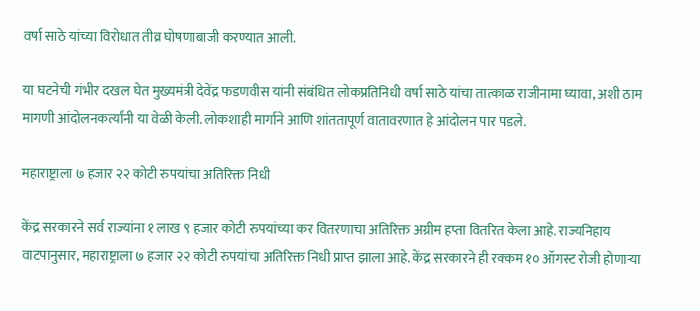वर्षा साठे यांच्या विरोधात तीव्र घोषणाबाजी करण्यात आली.

या घटनेची गंभीर दखल घेत मुख्यमंत्री देवेंद्र फडणवीस यांनी संबंधित लोकप्रतिनिधी वर्षा साठे यांचा तात्काळ राजीनामा घ्यावा, अशी ठाम मागणी आंदोलनकर्त्यांनी या वेळी केली. लोकशाही मार्गाने आणि शांततापूर्ण वातावरणात हे आंदोलन पार पडले.

महाराष्ट्राला ७ हजार २२ कोटी रुपयांचा अतिरिक्त निधी

केंद्र सरकारने सर्व राज्यांना १ लाख ९ हजार कोटी रुपयांच्या कर वितरणाचा अतिरिक्त अग्रीम हप्ता वितरित केला आहे. राज्यनिहाय वाटपानुसार, महाराष्ट्राला ७ हजार २२ कोटी रुपयांचा अतिरिक्त निधी प्राप्त झाला आहे. केंद्र सरकारने ही रक्कम १० ऑगस्ट रोजी होणाऱ्या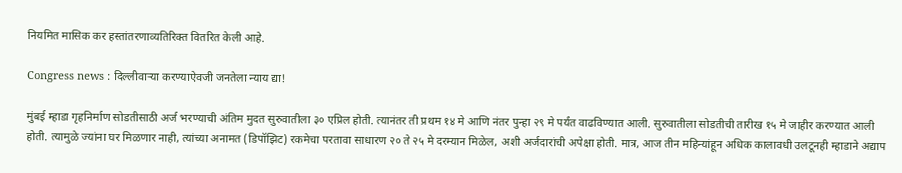नियमित मासिक कर हस्तांतरणाव्यतिरिक्त वितरित केली आहे.

Congress news : दिल्लीवाऱ्या करण्याऐवजी जनतेला न्याय द्या!

मुंबई म्हाडा गृहनिर्माण सोडतीसाठी अर्ज भरण्याची अंतिम मुदत सुरुवातीला ३० एप्रिल होती. त्यानंतर ती प्रथम १४ मे आणि नंतर पुन्हा २९ मे पर्यंत वाढविण्यात आली. सुरुवातीला सोडतीची तारीख १५ मे जाहीर करण्यात आली होती. त्यामुळे ज्यांना घर मिळणार नाही, त्यांच्या अनामत (डिपॉझिट) रकमेचा परतावा साधारण २० ते २५ मे दरम्यान मिळेल, अशी अर्जदारांची अपेक्षा होती. मात्र, आज तीन महिन्यांहून अधिक कालावधी उलटूनही म्हाडाने अद्याप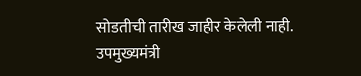सोडतीची तारीख जाहीर केलेली नाही. उपमुख्यमंत्री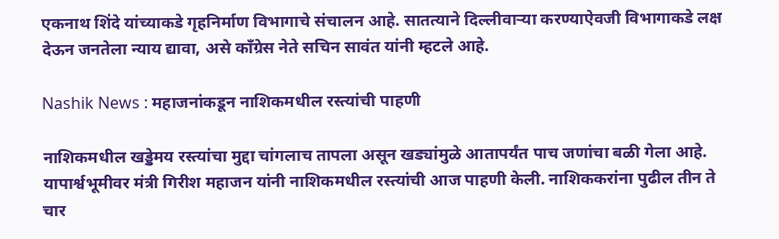एकनाथ शिंदे यांच्याकडे गृहनिर्माण विभागाचे संचालन आहे. सातत्याने दिल्लीवाऱ्या करण्याऐवजी विभागाकडे लक्ष देऊन जनतेला न्याय द्यावा, असे काँग्रेस नेते सचिन सावंत यांनी म्हटले आहे.

Nashik News : महाजनांकडून नाशिकमधील रस्त्यांची पाहणी

नाशिकमधील खड्डेमय रस्त्यांचा मुद्दा चांगलाच तापला असून खड्यांमुळे आतापर्यंत पाच जणांचा बळी गेला आहे. यापार्श्वभूमीवर मंत्री गिरीश महाजन यांनी नाशिकमधील रस्त्यांची आज पाहणी केली. नाशिककरांना पुढील तीन ते चार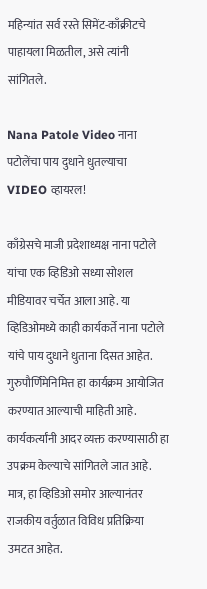महिन्यांत सर्व रस्ते सिमेंट-काँक्रीटचे पाहायला मिळतील, असे त्यांनी सांगितले.

Nana Patole Video नाना पटोलेंचा पाय दुधाने धुतल्याचा VIDEO व्हायरल!

काँग्रेसचे माजी प्रदेशाध्यक्ष नाना पटोले यांचा एक व्हिडिओ सध्या सोशल मीडियावर चर्चेत आला आहे. या व्हिडिओमध्ये काही कार्यकर्ते नाना पटोले यांचे पाय दुधाने धुताना दिसत आहेत. गुरुपौर्णिमेनिमित्त हा कार्यक्रम आयोजित करण्यात आल्याची माहिती आहे. कार्यकर्त्यांनी आदर व्यक्त करण्यासाठी हा उपक्रम केल्याचे सांगितले जात आहे. मात्र, हा व्हिडिओ समोर आल्यानंतर राजकीय वर्तुळात विविध प्रतिक्रिया उमटत आहेत.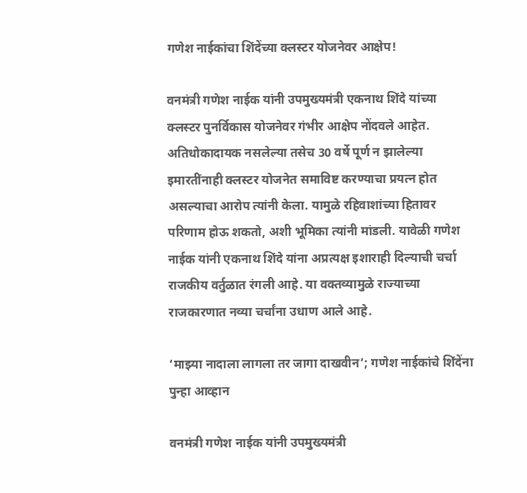गणेश नाईकांचा शिंदेंच्या क्लस्टर योजनेवर आक्षेप!

वनमंत्री गणेश नाईक यांनी उपमुख्यमंत्री एकनाथ शिंदे यांच्या क्लस्टर पुनर्विकास योजनेवर गंभीर आक्षेप नोंदवले आहेत. अतिधोकादायक नसलेल्या तसेच 30 वर्षे पूर्ण न झालेल्या इमारतींनाही क्लस्टर योजनेत समाविष्ट करण्याचा प्रयत्न होत असल्याचा आरोप त्यांनी केला. यामुळे रहिवाशांच्या हितावर परिणाम होऊ शकतो, अशी भूमिका त्यांनी मांडली. यावेळी गणेश नाईक यांनी एकनाथ शिंदे यांना अप्रत्यक्ष इशाराही दिल्याची चर्चा राजकीय वर्तुळात रंगली आहे. या वक्तव्यामुळे राज्याच्या राजकारणात नव्या चर्चांना उधाण आले आहे.

‘माझ्या नादाला लागला तर जागा दाखवीन’; गणेश नाईकांचे शिंदेंना पुन्हा आव्हान

वनमंत्री गणेश नाईक यांनी उपमुख्यमंत्री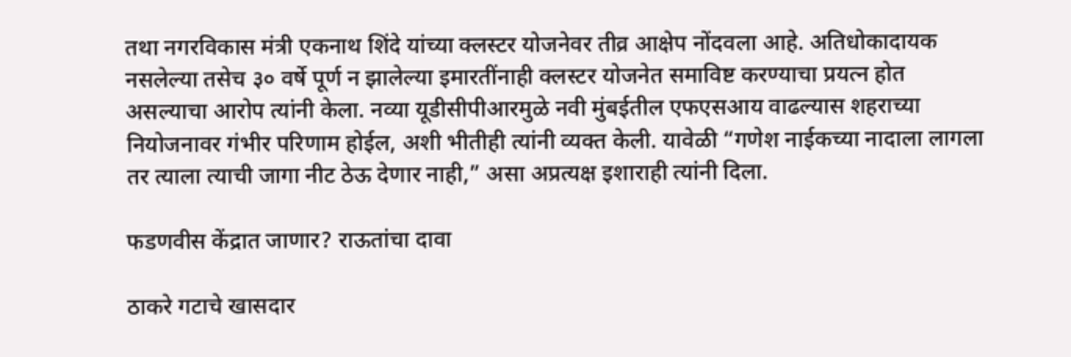तथा नगरविकास मंत्री एकनाथ शिंदे यांच्या क्लस्टर योजनेवर तीव्र आक्षेप नोंदवला आहे. अतिधोकादायक नसलेल्या तसेच ३० वर्षे पूर्ण न झालेल्या इमारतींनाही क्लस्टर योजनेत समाविष्ट करण्याचा प्रयत्न होत असल्याचा आरोप त्यांनी केला. नव्या यूडीसीपीआरमुळे नवी मुंबईतील एफएसआय वाढल्यास शहराच्या नियोजनावर गंभीर परिणाम होईल, अशी भीतीही त्यांनी व्यक्त केली. यावेळी “गणेश नाईकच्या नादाला लागला तर त्याला त्याची जागा नीट ठेऊ देणार नाही,” असा अप्रत्यक्ष इशाराही त्यांनी दिला.

फडणवीस केंद्रात जाणार? राऊतांचा दावा

ठाकरे गटाचे खासदार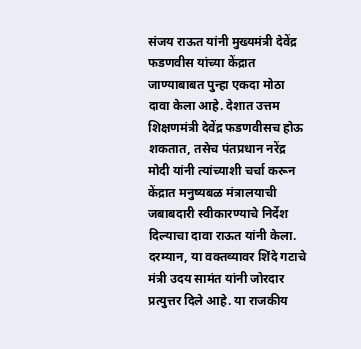संजय राऊत यांनी मुख्यमंत्री देवेंद्र फडणवीस यांच्या केंद्रात जाण्याबाबत पुन्हा एकदा मोठा दावा केला आहे. देशात उत्तम शिक्षणमंत्री देवेंद्र फडणवीसच होऊ शकतात, तसेच पंतप्रधान नरेंद्र मोदी यांनी त्यांच्याशी चर्चा करून केंद्रात मनुष्यबळ मंत्रालयाची जबाबदारी स्वीकारण्याचे निर्देश दिल्याचा दावा राऊत यांनी केला. दरम्यान, या वक्तव्यावर शिंदे गटाचे मंत्री उदय सामंत यांनी जोरदार प्रत्युत्तर दिले आहे. या राजकीय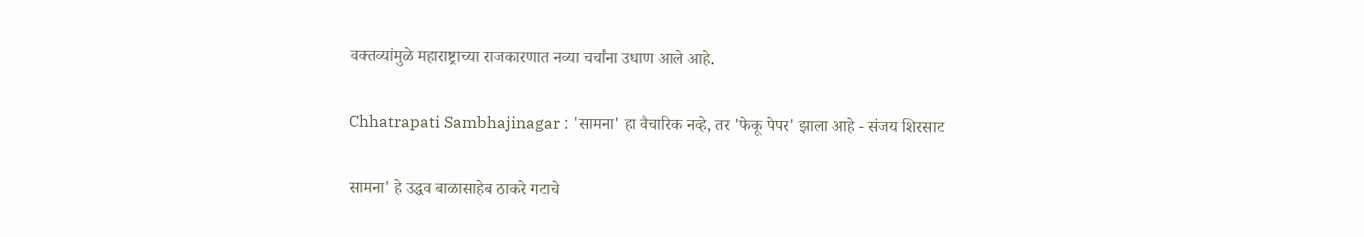वक्तव्यांमुळे महाराष्ट्राच्या राजकारणात नव्या चर्चांना उधाण आले आहे.

Chhatrapati Sambhajinagar : 'सामना' हा वैचारिक नव्हे, तर 'फेकू पेपर' झाला आहे - संजय शिरसाट

सामना' हे उद्धव बाळासाहेब ठाकरे गटाचे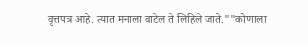वृत्तपत्र आहे. त्यात मनाला वाटेल ते लिहिले जाते.""कोणाला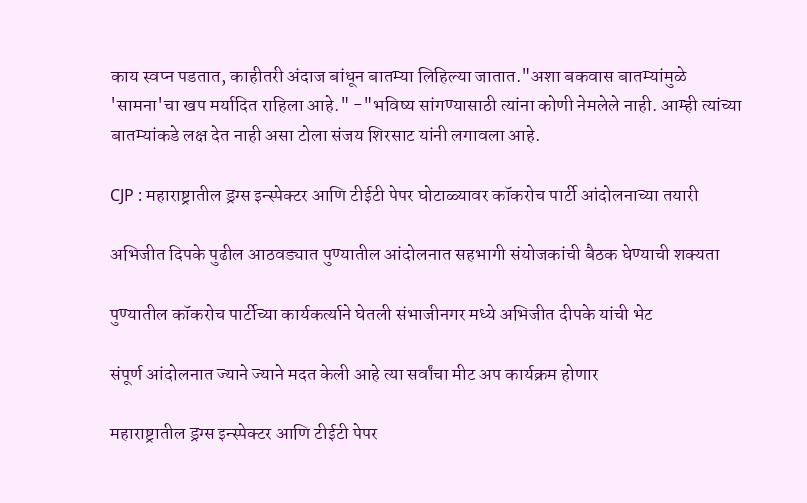काय स्वप्न पडतात, काहीतरी अंदाज बांधून बातम्या लिहिल्या जातात."अशा बकवास बातम्यांमुळे 'सामना'चा खप मर्यादित राहिला आहे." -"भविष्य सांगण्यासाठी त्यांना कोणी नेमलेले नाही. आम्ही त्यांच्या बातम्यांकडे लक्ष देत नाही असा टोला संजय शिरसाट यांनी लगावला आहे.

CJP : महाराष्ट्रातील ड्रग्स इन्स्पेक्टर आणि टीईटी पेपर घोटाळ्यावर कॉकरोच पार्टी आंदोलनाच्या तयारी

अभिजीत दिपके पुढील आठवड्यात पुण्यातील आंदोलनात सहभागी संयोजकांची बैठक घेण्याची शक्यता

पुण्यातील कॉकरोच पार्टीच्या कार्यकर्त्याने घेतली संभाजीनगर मध्ये अभिजीत दीपके यांची भेट

संपूर्ण आंदोलनात ज्याने ज्याने मदत केली आहे त्या सर्वांचा मीट अप कार्यक्रम होणार

महाराष्ट्रातील ड्रग्स इन्स्पेक्टर आणि टीईटी पेपर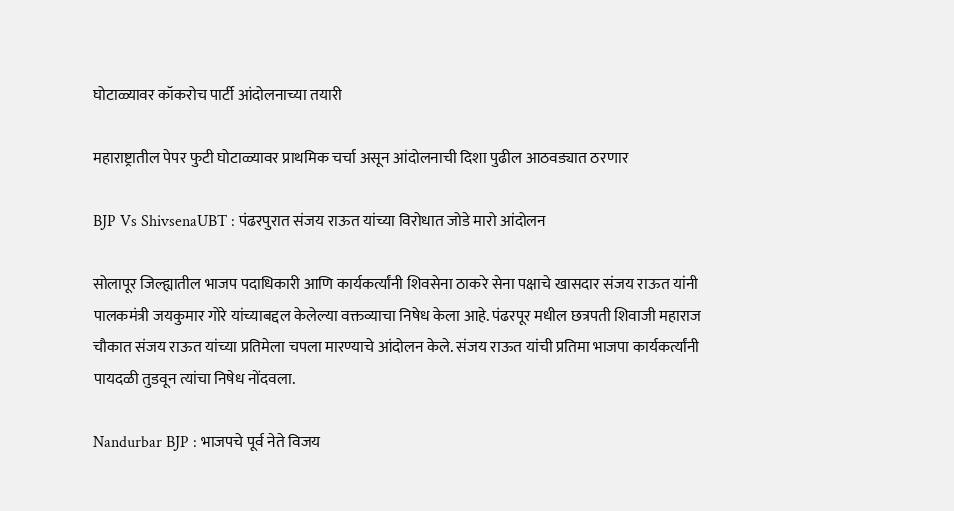घोटाळ्यावर कॉकरोच पार्टी आंदोलनाच्या तयारी

महाराष्ट्रातील पेपर फुटी घोटाळ्यावर प्राथमिक चर्चा असून आंदोलनाची दिशा पुढील आठवड्यात ठरणार

BJP Vs ShivsenaUBT : पंढरपुरात संजय राऊत यांच्या विरोधात जोडे मारो आंदोलन

सोलापूर जिल्ह्यातील भाजप पदाधिकारी आणि कार्यकर्त्यांनी शिवसेना ठाकरे सेना पक्षाचे खासदार संजय राऊत यांनी पालकमंत्री जयकुमार गोरे यांच्याबद्दल केलेल्या वक्तव्याचा निषेध केला आहे. पंढरपूर मधील छत्रपती शिवाजी महाराज चौकात संजय राऊत यांच्या प्रतिमेला चपला मारण्याचे आंदोलन केले. संजय राऊत यांची प्रतिमा भाजपा कार्यकर्त्यांनी पायदळी तुडवून त्यांचा निषेध नोंदवला.

Nandurbar BJP : भाजपचे पूर्व नेते विजय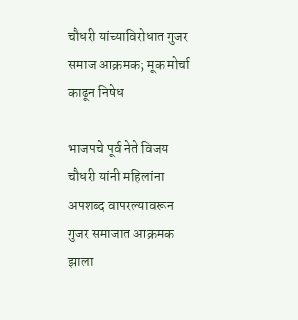चौधरी यांच्याविरोधात गुजर समाज आक्रमक; मूक मोर्चा काढून निषेध

भाजपचे पूर्व नेते विजय चौधरी यांनी महिलांना अपशब्द वापरल्यावरून गुजर समाजात आक्रमक झाला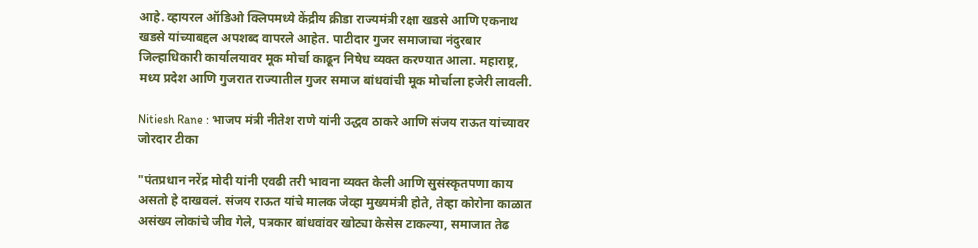आहे. व्हायरल ऑडिओ क्लिपमध्ये केंद्रीय क्रीडा राज्यमंत्री रक्षा खडसे आणि एकनाथ खडसे यांच्याबद्दल अपशब्द वापरले आहेत. पाटीदार गुजर समाजाचा नंदुरबार जिल्हाधिकारी कार्यालयावर मूक मोर्चा काढून निषेध व्यक्त करण्यात आला. महाराष्ट्र, मध्य प्रदेश आणि गुजरात राज्यातील गुजर समाज बांधवांची मूक मोर्चाला हजेरी लावली.

Nitiesh Rane : भाजप मंत्री नीतेश राणे यांनी उद्धव ठाकरे आणि संजय राऊत यांच्यावर जोरदार टीका

"पंतप्रधान नरेंद्र मोदी यांनी एवढी तरी भावना व्यक्त केली आणि सुसंस्कृतपणा काय असतो हे दाखवलं. संजय राऊत यांचे मालक जेव्हा मुख्यमंत्री होते, तेव्हा कोरोना काळात असंख्य लोकांचे जीव गेले, पत्रकार बांधवांवर खोट्या केसेस टाकल्या, समाजात तेढ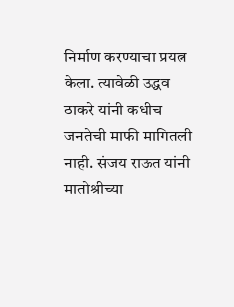निर्माण करण्याचा प्रयत्न केला. त्यावेळी उद्धव ठाकरे यांनी कधीच जनतेची माफी मागितली नाही. संजय राऊत यांनी मातोश्रीच्या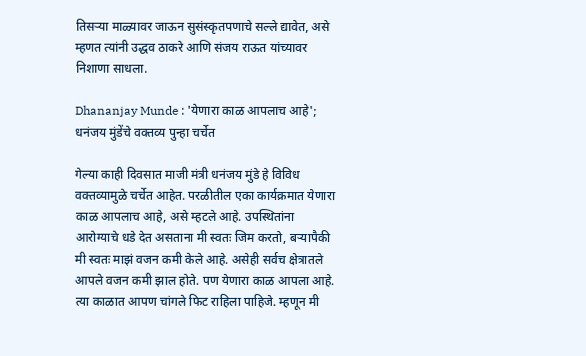तिसऱ्या माळ्यावर जाऊन सुसंस्कृतपणाचे सल्ले द्यावेत, असे म्हणत त्यांनी उद्धव ठाकरे आणि संजय राऊत यांच्यावर निशाणा साधला.

Dhananjay Munde : 'येणारा काळ आपलाच आहे'; धनंजय मुंडेंचे वक्तव्य पुन्हा चर्चेत

गेल्या काही दिवसात माजी मंत्री धनंजय मुंडे हे विविध वक्तव्यामुळे चर्चेत आहेत. परळीतील एका कार्यक्रमात येणारा काळ आपलाच आहे, असे म्हटले आहे. उपस्थितांना आरोग्याचे धडे देत असताना मी स्वतः जिम करतो, बऱ्यापैकी मी स्वतः माझं वजन कमी केले आहे. असेही सर्वच क्षेत्रातले आपले वजन कमी झाल होते. पण येणारा काळ आपला आहे. त्या काळात आपण चांगले फिट राहिला पाहिजे. म्हणून मी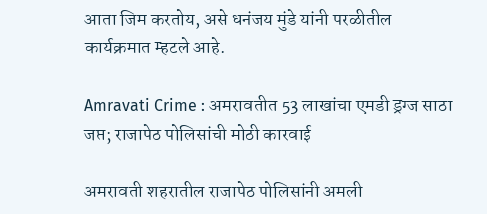आता जिम करतोय, असे धनंजय मुंडे यांनी परळीतील कार्यक्रमात म्हटले आहे.

Amravati Crime : अमरावतीत 53 लाखांचा एमडी ड्रग्ज साठा जप्त; राजापेठ पोलिसांची मोठी कारवाई

अमरावती शहरातील राजापेठ पोलिसांनी अमली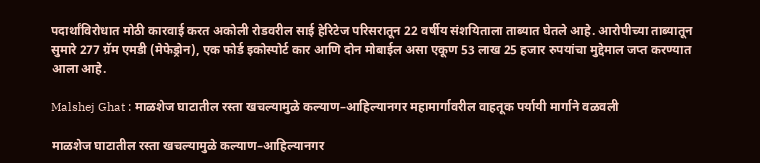पदार्थांविरोधात मोठी कारवाई करत अकोली रोडवरील साई हेरिटेज परिसरातून 22 वर्षीय संशयिताला ताब्यात घेतले आहे. आरोपीच्या ताब्यातून सुमारे 277 ग्रॅम एमडी (मेफेड्रोन), एक फोर्ड इकोस्पोर्ट कार आणि दोन मोबाईल असा एकूण 53 लाख 25 हजार रुपयांचा मुद्देमाल जप्त करण्यात आला आहे.

Malshej Ghat : माळशेज घाटातील रस्ता खचल्यामुळे कल्याण–आहिल्यानगर महामार्गावरील वाहतूक पर्यायी मार्गाने वळवली

माळशेज घाटातील रस्ता खचल्यामुळे कल्याण–आहिल्यानगर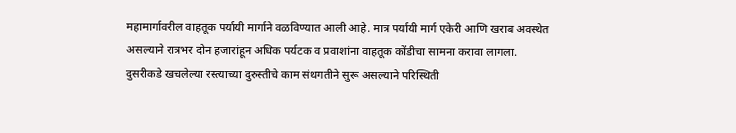महामार्गावरील वाहतूक पर्यायी मार्गाने वळविण्यात आली आहे. मात्र पर्यायी मार्ग एकेरी आणि खराब अवस्थेत असल्याने रात्रभर दोन हजारांहून अधिक पर्यटक व प्रवाशांना वाहतूक कोंडीचा सामना करावा लागला. दुसरीकडे खचलेल्या रस्त्याच्या दुरुस्तीचे काम संथगतीने सुरू असल्याने परिस्थिती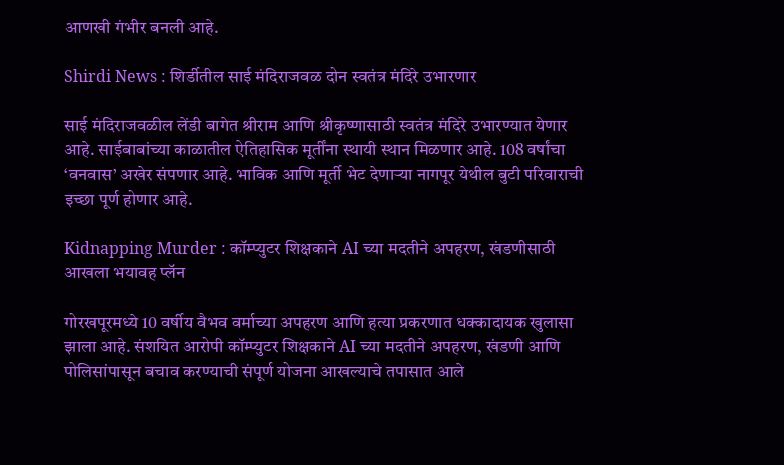आणखी गंभीर बनली आहे.

Shirdi News : शिर्डीतील साई मंदिराजवळ दोन स्वतंत्र मंदिरे उभारणार

साई मंदिराजवळील लेंडी बागेत श्रीराम आणि श्रीकृष्णासाठी स्वतंत्र मंदिरे उभारण्यात येणार आहे. साईबाबांच्या काळातील ऐतिहासिक मूर्तींना स्थायी स्थान मिळणार आहे. 108 वर्षांचा ‘वनवास’ अखेर संपणार आहे. भाविक आणि मूर्ती भेट देणाऱ्या नागपूर येथील बुटी परिवाराची इच्छा पूर्ण होणार आहे.

Kidnapping Murder : कॉम्प्युटर शिक्षकाने AI च्या मदतीने अपहरण, खंडणीसाठी आखला भयावह प्लॅन

गोरखपूरमध्ये 10 वर्षीय वैभव वर्माच्या अपहरण आणि हत्या प्रकरणात धक्कादायक खुलासा झाला आहे. संशयित आरोपी कॉम्प्युटर शिक्षकाने AI च्या मदतीने अपहरण, खंडणी आणि पोलिसांपासून बचाव करण्याची संपूर्ण योजना आखल्याचे तपासात आले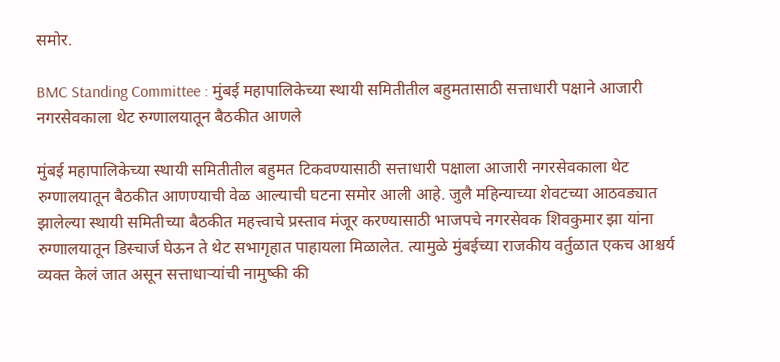समोर.

BMC Standing Committee : मुंबई महापालिकेच्या स्थायी समितीतील बहुमतासाठी सत्ताधारी पक्षाने आजारी नगरसेवकाला थेट रुग्णालयातून बैठकीत आणले

मुंबई महापालिकेच्या स्थायी समितीतील बहुमत टिकवण्यासाठी सत्ताधारी पक्षाला आजारी नगरसेवकाला थेट रुग्णालयातून बैठकीत आणण्याची वेळ आल्याची घटना समोर आली आहे. जुलै महिन्याच्या शेवटच्या आठवड्यात झालेल्या स्थायी समितीच्या बैठकीत महत्त्वाचे प्रस्ताव मंजूर करण्यासाठी भाजपचे नगरसेवक शिवकुमार झा यांना रुग्णालयातून डिस्चार्ज घेऊन ते थेट सभागृहात पाहायला मिळालेत. त्यामुळे मुंबईच्या राजकीय वर्तुळात एकच आश्चर्य व्यक्त केलं जात असून सत्ताधाऱ्यांची नामुष्की की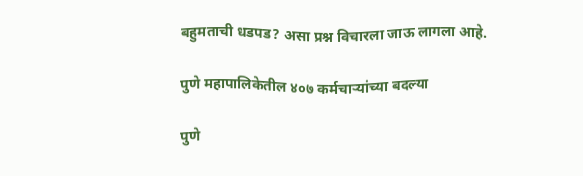बहुमताची धडपड? असा प्रश्न विचारला जाऊ लागला आहे.

पुणे महापालिकेतील ४०७ कर्मचाऱ्यांच्या बदल्या

पुणे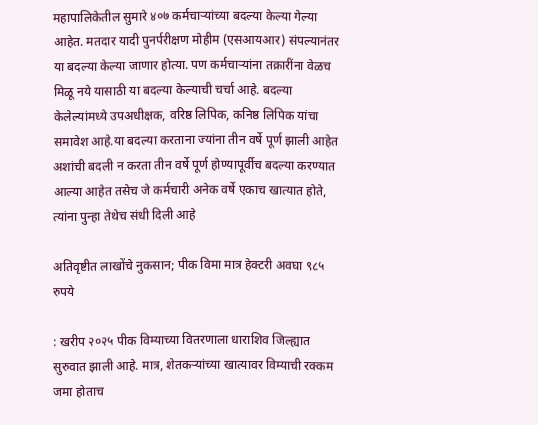महापालिकेतील सुमारे ४०७ कर्मचाऱ्यांच्या बदल्या केल्या गेल्या आहेत. मतदार यादी पुनर्परीक्षण मोहीम (एसआयआर) संपल्यानंतर या बदल्या केल्या जाणार होत्या. पण कर्मचाऱ्यांना तक्रारींना वेळच मिळू नये यासाठी या बदल्या केल्याची चर्चा आहे. बदल्या केलेल्यांमध्ये उपअधीक्षक, वरिष्ठ लिपिक, कनिष्ठ लिपिक यांचा समावेश आहे.या बदल्या करताना ज्यांना तीन वर्षे पूर्ण झाली आहेत अशांची बदली न करता तीन वर्षे पूर्ण होण्यापूर्वीच बदल्या करण्यात आल्या आहेत तसेच जे कर्मचारी अनेक वर्षे एकाच खात्यात होते, त्यांना पुन्हा तेथेच संधी दिली आहे

अतिवृष्टीत लाखोंचे नुकसान; पीक विमा मात्र हेक्टरी अवघा ९८५ रुपये

: खरीप २०२५ पीक विम्याच्या वितरणाला धाराशिव जिल्ह्यात सुरुवात झाली आहे. मात्र, शेतकऱ्यांच्या खात्यावर विम्याची रक्कम जमा होताच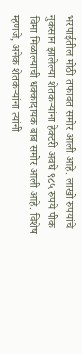भरपाईतील मोठी तफावत समोर आली आहे. लाखो रुपयांचे नुकसान झालेल्या शेतकऱ्यांना हेक्टरी अवघे ९८५ रुपये पीक विमा मिळाल्याची धक्कादायक बाब समोर आली आहे. विशेष म्हणजे, अनेक शेतकऱ्यांना त्यांनी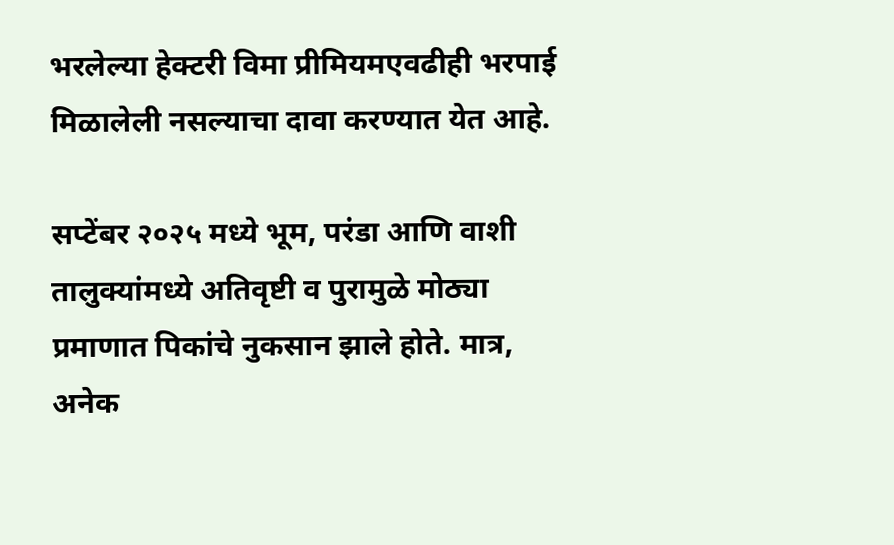भरलेल्या हेक्टरी विमा प्रीमियमएवढीही भरपाई मिळालेली नसल्याचा दावा करण्यात येत आहे.

सप्टेंबर २०२५ मध्ये भूम, परंडा आणि वाशी तालुक्यांमध्ये अतिवृष्टी व पुरामुळे मोठ्या प्रमाणात पिकांचे नुकसान झाले होते. मात्र, अनेक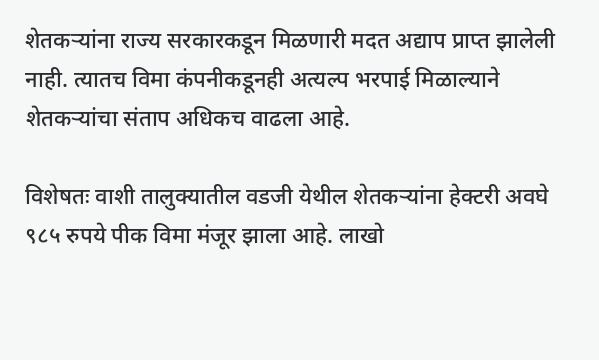शेतकऱ्यांना राज्य सरकारकडून मिळणारी मदत अद्याप प्राप्त झालेली नाही. त्यातच विमा कंपनीकडूनही अत्यल्प भरपाई मिळाल्याने शेतकऱ्यांचा संताप अधिकच वाढला आहे.

विशेषतः वाशी तालुक्यातील वडजी येथील शेतकऱ्यांना हेक्टरी अवघे ९८५ रुपये पीक विमा मंजूर झाला आहे. लाखो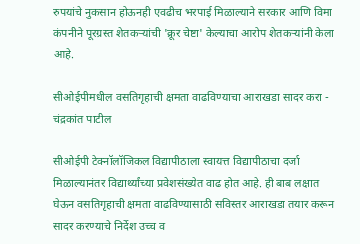रुपयांचे नुकसान होऊनही एवढीच भरपाई मिळाल्याने सरकार आणि विमा कंपनीने पूरग्रस्त शेतकऱ्यांची 'क्रूर चेष्टा' केल्याचा आरोप शेतकऱ्यांनी केला आहे.

सीओईपीमधील वसतिगृहाची क्षमता वाढविण्याचा आराखडा सादर करा - चंद्रकांत पाटील

सीओईपी टेक्नॉलॉजिकल विद्यापीठाला स्वायत्त विद्यापीठाचा दर्जा मिळाल्यानंतर विद्यार्थ्यांच्या प्रवेशसंख्येत वाढ होत आहे. ही बाब लक्षात घेऊन वसतिगृहाची क्षमता वाढविण्यासाठी सविस्तर आराखडा तयार करून सादर करण्याचे निर्देश उच्च व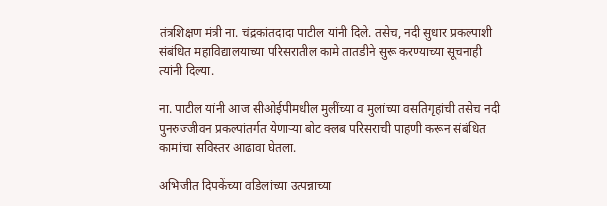तंत्रशिक्षण मंत्री ना. चंद्रकांतदादा पाटील यांनी दिले. तसेच, नदी सुधार प्रकल्पाशी संबंधित महाविद्यालयाच्या परिसरातील कामे तातडीने सुरू करण्याच्या सूचनाही त्यांनी दिल्या.

ना. पाटील यांनी आज सीओईपीमधील मुलींच्या व मुलांच्या वसतिगृहांची तसेच नदी पुनरुज्जीवन प्रकल्पांतर्गत येणाऱ्या बोट क्लब परिसराची पाहणी करून संबंधित कामांचा सविस्तर आढावा घेतला.

अभिजीत दिपकेंच्या वडिलांच्या उत्पन्नाच्या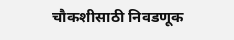चौकशीसाठी निवडणूक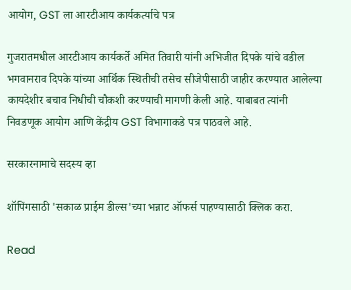आयोग, GST ला आरटीआय कार्यकर्त्याचे पत्र

गुजरातमधील आरटीआय कार्यकर्ते अमित तिवारी यांनी अभिजीत दिपके यांचे वडील भगवानराव दिपके यांच्या आर्थिक स्थितीची तसेच सीजेपीसाठी जाहीर करण्यात आलेल्या कायदेशीर बचाव निधीची चौकशी करण्याची मागणी केली आहे. याबाबत त्यांनी निवडणूक आयोग आणि केंद्रीय GST विभागाकडे पत्र पाठवले आहे.

सरकारनामाचे सदस्य व्हा

शॉपिंगसाठी 'सकाळ प्राईम डील्स'च्या भन्नाट ऑफर्स पाहण्यासाठी क्लिक करा.

Read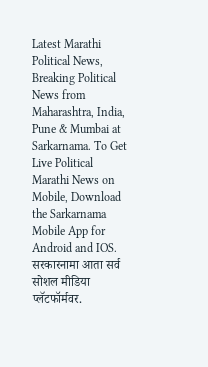Latest Marathi Political News, Breaking Political News from Maharashtra, India, Pune & Mumbai at Sarkarnama. To Get Live Political Marathi News on Mobile, Download the Sarkarnama Mobile App for Android and IOS. सरकारनामा आता सर्व सोशल मीडिया प्लॅटफॉर्मवर.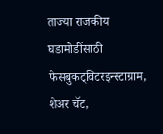ताज्या राजकीय घडामोडींसाठी फेसबुकट्विटरइन्स्टाग्राम, शेअर चॅट,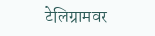टेलिग्रामवर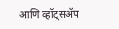आणि व्हॉट्सॲप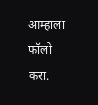आम्हाला फॉलो करा.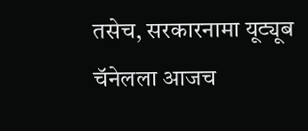तसेच, सरकारनामा यूट्यूब चॅनेलला आजच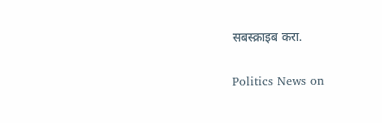सबस्क्राइब करा.

Politics News on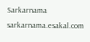Sarkarnama
sarkarnama.esakal.com